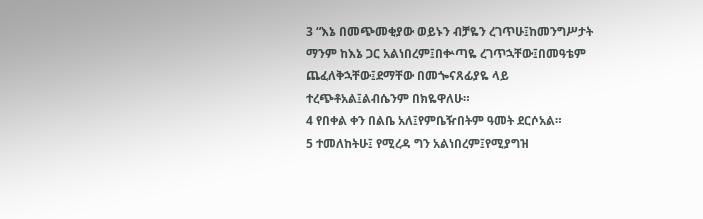3 “እኔ በመጭመቂያው ወይኑን ብቻዬን ረገጥሁ፤ከመንግሥታት ማንም ከእኔ ጋር አልነበረም፤በቍጣዬ ረገጥኋቸው፤በመዓቴም ጨፈለቅኋቸው፤ደማቸው በመጐናጸፊያዬ ላይ ተረጭቶአል፤ልብሴንም በክዬዋለሁ።
4 የበቀል ቀን በልቤ አለ፤የምቤዥበትም ዓመት ደርሶአል።
5 ተመለከትሁ፤ የሚረዳ ግን አልነበረም፤የሚያግዝ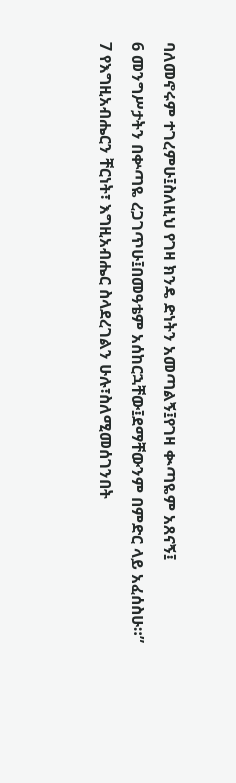ባለመኖሩም ተገረምሁ፤ስለዚህ የገዛ ክንዴ ድነትን አመጣልኝ፤የገዛ ቊጣዬም አጸናኝ፤
6 መንግሥታትን በቍጣዬ ረጋገጥሁ፤በመዓቴም አሰከርኋቸው፤ደማቸውንም በምድር ላይ አፈሰስሁ።”
7 የእግዚአብሔርን ቸርነት፣ እግዚአብሔር ስላደረገልን ሁሉ፣ስለሚመሰገንበት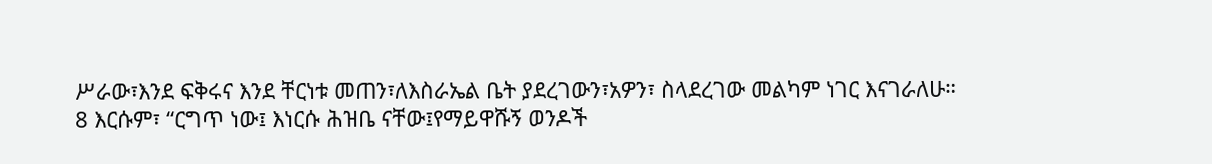ሥራው፣እንደ ፍቅሩና እንደ ቸርነቱ መጠን፣ለእስራኤል ቤት ያደረገውን፣አዎን፣ ስላደረገው መልካም ነገር እናገራለሁ።
8 እርሱም፣ “ርግጥ ነው፤ እነርሱ ሕዝቤ ናቸው፤የማይዋሹኝ ወንዶች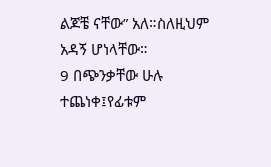ልጆቼ ናቸው” አለ።ስለዚህም አዳኝ ሆነላቸው።
9 በጭንቃቸው ሁሉ ተጨነቀ፤የፊቱም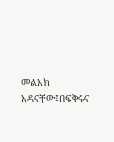መልአክ አዳናቸው፤በፍቅሩና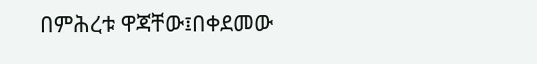በምሕረቱ ዋጃቸው፤በቀደመው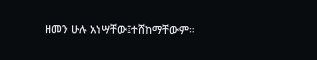ዘመን ሁሉ አነሣቸው፤ተሸከማቸውም።